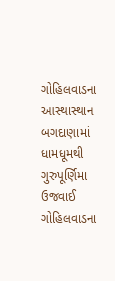ગોહિલવાડના આસ્થાસ્થાન બગદાણામાં ધામધૂમથી ગુરુપૂર્ણિમા ઉજવાઈ
ગોહિલવાડના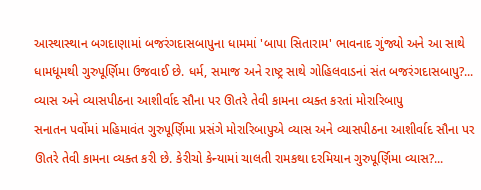આસ્થાસ્થાન બગદાણામાં બજરંગદાસબાપુના ધામમાં 'બાપા સિતારામ' ભાવનાદ ગુંજ્યો અને આ સાથે ધામધૂમથી ગુરુપૂર્ણિમા ઉજવાઈ છે. ધર્મ, સમાજ અને રાષ્ટ્ર સાથે ગોહિલવાડનાં સંત બજરંગદાસબાપુ?...
વ્યાસ અને વ્યાસપીઠના આશીર્વાદ સૌના પર ઊતરે તેવી કામના વ્યક્ત કરતાં મોરારિબાપુ
સનાતન પર્વોમાં મહિમાવંત ગુરુપૂર્ણિમા પ્રસંગે મોરારિબાપુએ વ્યાસ અને વ્યાસપીઠના આશીર્વાદ સૌના પર ઊતરે તેવી કામના વ્યક્ત કરી છે. કેરીચો કેન્યામાં ચાલતી રામકથા દરમિયાન ગુરુપૂર્ણિમા વ્યાસ?...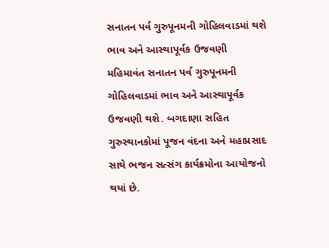સનાતન પર્વ ગુરુપૂનમની ગોહિલવાડમાં થશે ભાવ અને આસ્થાપૂર્વક ઉજવણી
મહિમાવંત સનાતન પર્વ ગુરુપૂનમની ગોહિલવાડમાં ભાવ અને આસ્થાપૂર્વક ઉજવણી થશે. બગદાણા સહિત ગુરુસ્થાનકોમાં પૂજન વંદના અને મહાપ્રસાદ સાથે ભજન સત્સંગ કાર્યક્રમોના આયોજનો થયાં છે.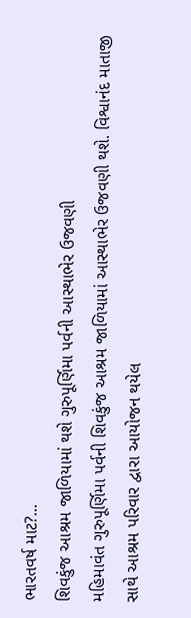ભારતવર્ષ માટ?...
શિવકુંજ આશ્રમ જાળિયામાં થશે ગુરુપૂર્ણિમા પર્વની આસ્થાભેર ઉજવણી
મહિમાવંત ગુરુપૂર્ણિમા પર્વની શિવકુંજ આશ્રમ જાળિયામાં આસ્થાભેર ઉજવણી થશે. વિશ્વાનંદ માતાજી સાથે આશ્રમ પરિવાર દ્વારા આયોજન થયેલ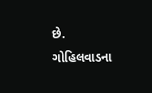છે. ગોહિલવાડના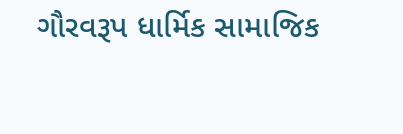ગૌરવરૂપ ધાર્મિક સામાજિક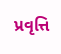પ્રવૃત્તિ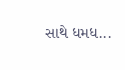સાથે ધમધ...